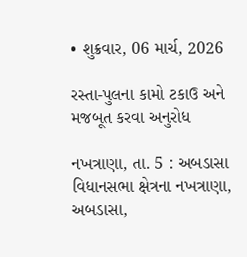• શુક્રવાર, 06 માર્ચ, 2026

રસ્તા-પુલના કામો ટકાઉ અને મજબૂત કરવા અનુરોધ

નખત્રાણા, તા. 5 : અબડાસા વિધાનસભા ક્ષેત્રના નખત્રાણા, અબડાસા,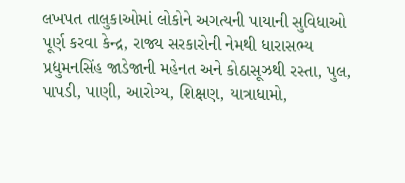લખપત તાલુકાઓમાં લોકોને અગત્યની પાયાની સુવિધાઓ પૂર્ણ કરવા કેન્દ્ર, રાજ્ય સરકારોની નેમથી ધારાસભ્ય પ્રદ્યુમનસિંહ જાડેજાની મહેનત અને કોઠાસૂઝથી રસ્તા, પુલ, પાપડી, પાણી, આરોગ્ય, શિક્ષણ, યાત્રાધામો,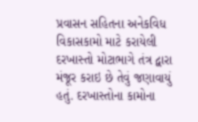પ્રવાસન સહિતના અનેકવિધ વિકાસકામો માટે કરાયેલી દરખાસ્તો મોટાભાગે તંત્ર દ્વારા મંજૂર કરાઇ છે તેવું જણાવાયું હતું. દરખાસ્તોના કામોના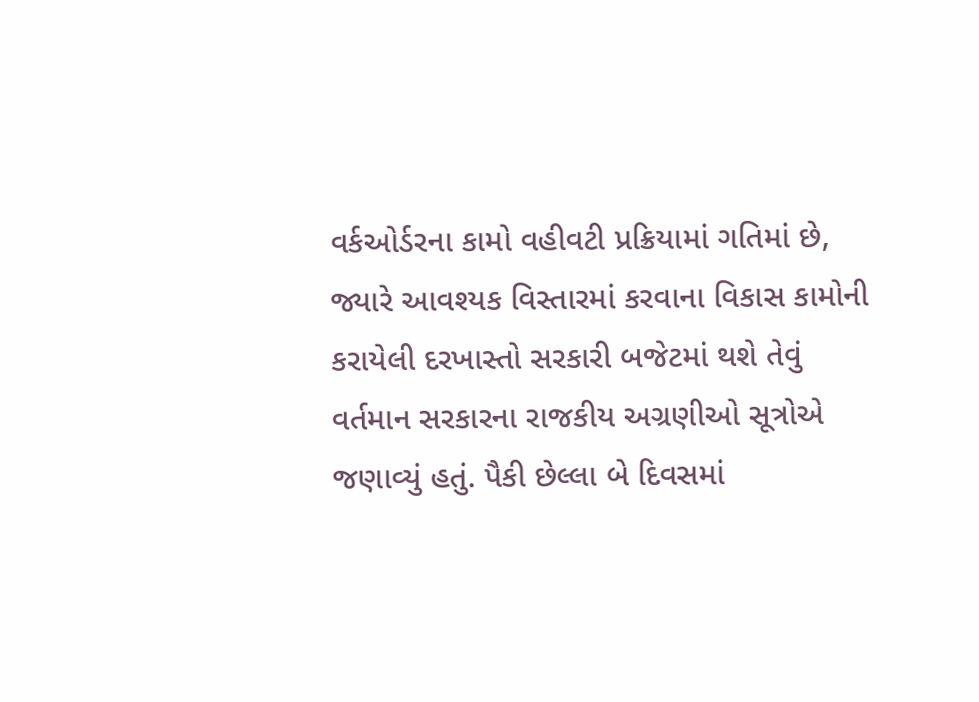વર્કઓર્ડરના કામો વહીવટી પ્રક્રિયામાં ગતિમાં છે, જ્યારે આવશ્યક વિસ્તારમાં કરવાના વિકાસ કામોની કરાયેલી દરખાસ્તો સરકારી બજેટમાં થશે તેવું વર્તમાન સરકારના રાજકીય અગ્રણીઓ સૂત્રોએ જણાવ્યું હતું. પૈકી છેલ્લા બે દિવસમાં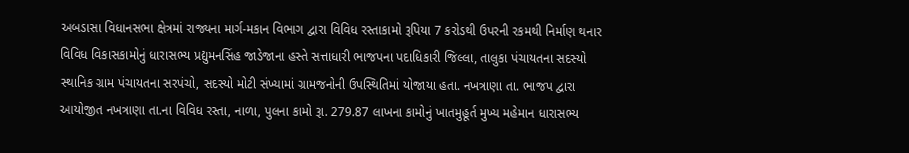અબડાસા વિધાનસભા ક્ષેત્રમાં રાજ્યના માર્ગ-મકાન વિભાગ દ્વારા વિવિધ રસ્તાકામો રૂપિયા 7 કરોડથી ઉપરની રકમથી નિર્માણ થનાર વિવિધ વિકાસકામોનું ધારાસભ્ય પ્રદ્યુમનસિંહ જાડેજાના હસ્તે સત્તાધારી ભાજપના પદાધિકારી જિલ્લા, તાલુકા પંચાયતના સદસ્યો સ્થાનિક ગ્રામ પંચાયતના સરપંચો, સદસ્યો મોટી સંખ્યામાં ગ્રામજનોની ઉપસ્થિતિમાં યોજાયા હતા. નખત્રાણા તા. ભાજપ દ્વારા આયોજીત નખત્રાણા તા.ના વિવિધ રસ્તા, નાળા, પુલના કામો રૂા. 279.87 લાખના કામોનું ખાતમુહૂર્ત મુખ્ય મહેમાન ધારાસભ્ય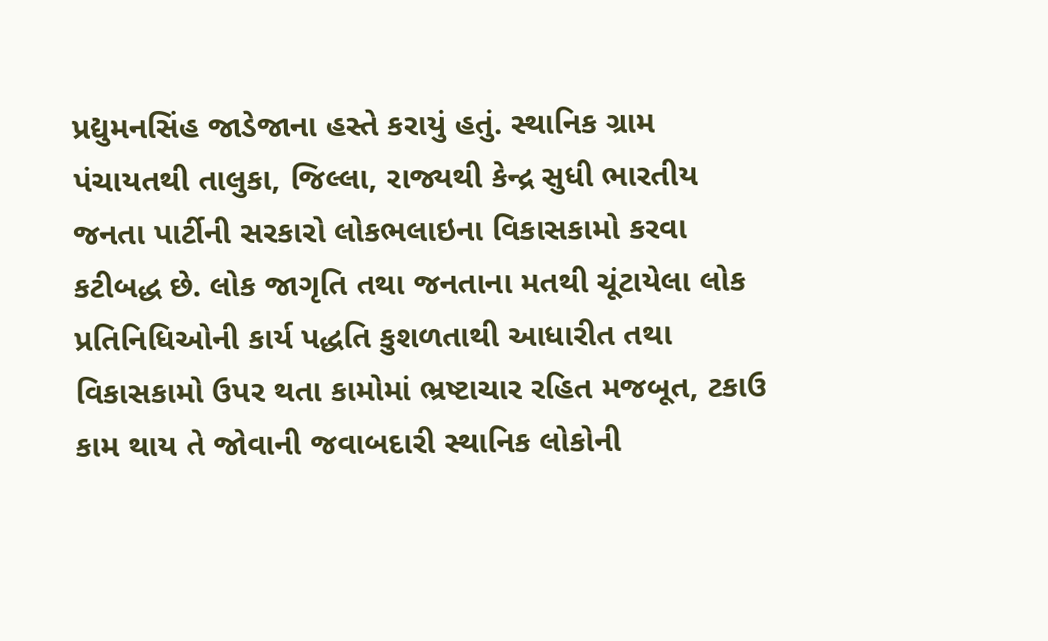પ્રદ્યુમનસિંહ જાડેજાના હસ્તે કરાયું હતું. સ્થાનિક ગ્રામ પંચાયતથી તાલુકા, જિલ્લા, રાજ્યથી કેન્દ્ર સુધી ભારતીય જનતા પાર્ટીની સરકારો લોકભલાઇના વિકાસકામો કરવા કટીબદ્ધ છે. લોક જાગૃતિ તથા જનતાના મતથી ચૂંટાયેલા લોક પ્રતિનિધિઓની કાર્ય પદ્ધતિ કુશળતાથી આધારીત તથા વિકાસકામો ઉપર થતા કામોમાં ભ્રષ્ટાચાર રહિત મજબૂત, ટકાઉ કામ થાય તે જોવાની જવાબદારી સ્થાનિક લોકોની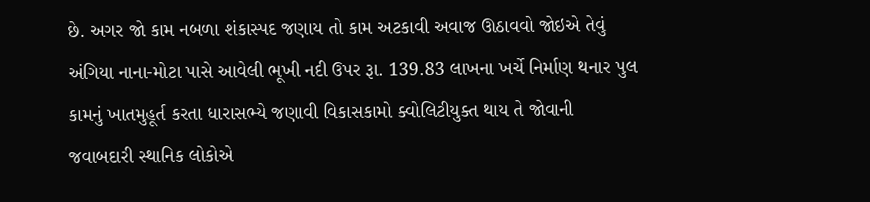છે. અગર જો કામ નબળા શંકાસ્પદ જણાય તો કામ અટકાવી અવાજ ઊઠાવવો જોઇએ તેવું અંગિયા નાના-મોટા પાસે આવેલી ભૂખી નદી ઉપર રૂા. 139.83 લાખના ખર્ચે નિર્માણ થનાર પુલ કામનું ખાતમુહૂર્ત કરતા ધારાસભ્યે જણાવી વિકાસકામો ક્વોલિટીયુક્ત થાય તે જોવાની જવાબદારી સ્થાનિક લોકોએ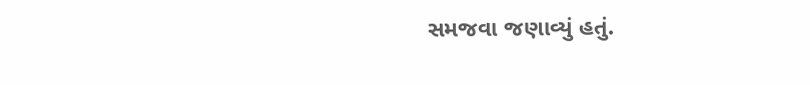સમજવા જણાવ્યું હતું.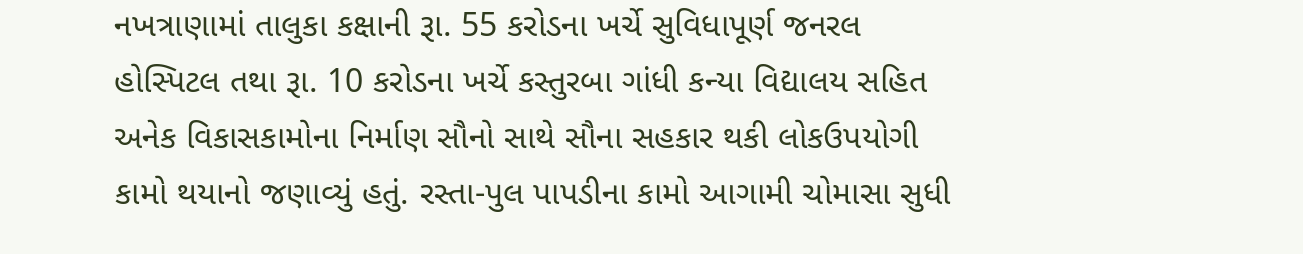નખત્રાણામાં તાલુકા કક્ષાની રૂા. 55 કરોડના ખર્ચે સુવિધાપૂર્ણ જનરલ હોસ્પિટલ તથા રૂા. 10 કરોડના ખર્ચે કસ્તુરબા ગાંધી કન્યા વિદ્યાલય સહિત અનેક વિકાસકામોના નિર્માણ સૌનો સાથે સૌના સહકાર થકી લોકઉપયોગી કામો થયાનો જણાવ્યું હતું. રસ્તા-પુલ પાપડીના કામો આગામી ચોમાસા સુધી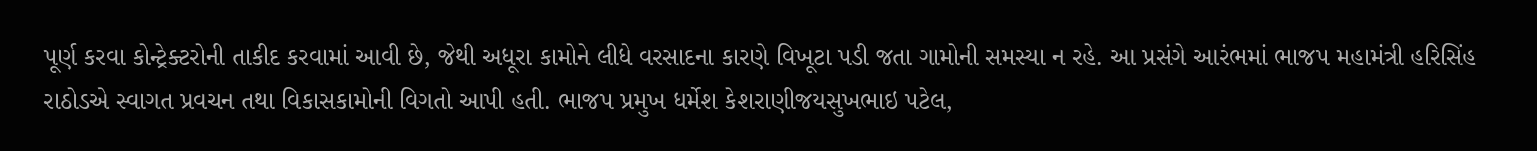પૂર્ણ કરવા કોન્ટ્રેક્ટરોની તાકીદ કરવામાં આવી છે, જેથી અધૂરા કામોને લીધે વરસાદના કારણે વિખૂટા પડી જતા ગામોની સમસ્યા ન રહે. આ પ્રસંગે આરંભમાં ભાજપ મહામંત્રી હરિસિંહ રાઠોડએ સ્વાગત પ્રવચન તથા વિકાસકામોની વિગતો આપી હતી. ભાજપ પ્રમુખ ધર્મેશ કેશરાણીજયસુખભાઇ પટેલ,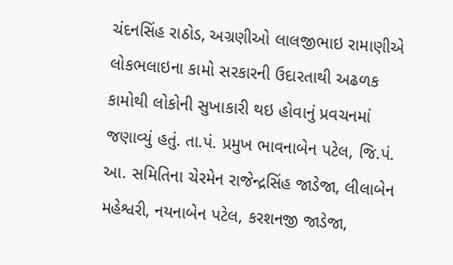ચંદનસિંહ રાઠોડ, અગ્રણીઓ લાલજીભાઇ રામાણીએ લોકભલાઇના કામો સરકારની ઉદારતાથી અઢળક કામોથી લોકોની સુખાકારી થઇ હોવાનું પ્રવચનમાં જણાવ્યું હતું. તા.પં. પ્રમુખ ભાવનાબેન પટેલ, જિ.પં. આ. સમિતિના ચેરમેન રાજેન્દ્રસિંહ જાડેજા, લીલાબેન મહેશ્વરી, નયનાબેન પટેલ, કરશનજી જાડેજા,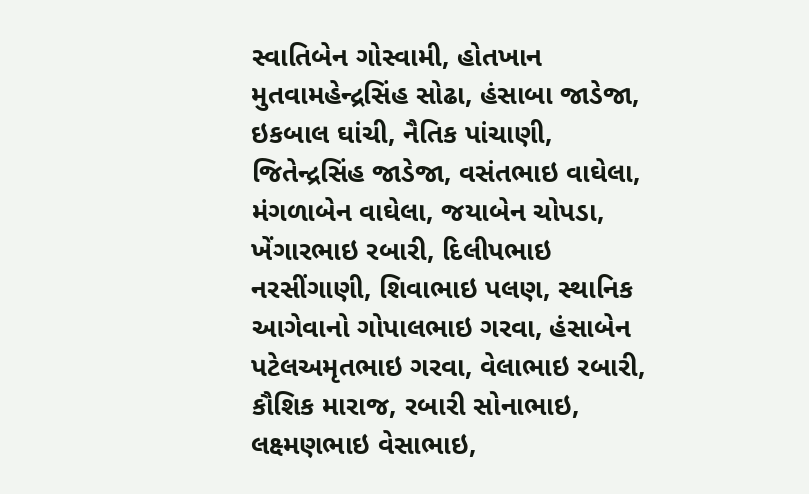સ્વાતિબેન ગોસ્વામી, હોતખાન મુતવામહેન્દ્રસિંહ સોઢા, હંસાબા જાડેજા, ઇકબાલ ઘાંચી, નૈતિક પાંચાણી, જિતેન્દ્રસિંહ જાડેજા, વસંતભાઇ વાઘેલા, મંગળાબેન વાઘેલા, જયાબેન ચોપડા, ખેંગારભાઇ રબારી, દિલીપભાઇ નરસીંગાણી, શિવાભાઇ પલણ, સ્થાનિક આગેવાનો ગોપાલભાઇ ગરવા, હંસાબેન પટેલઅમૃતભાઇ ગરવા, વેલાભાઇ રબારી, કૌશિક મારાજ, રબારી સોનાભાઇ, લક્ષ્મણભાઇ વેસાભાઇ,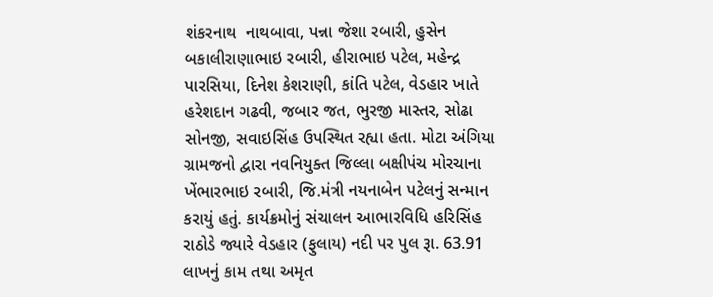શંકરનાથ  નાથબાવા, પન્ના જેશા રબારી, હુસેન બકાલીરાણાભાઇ રબારી, હીરાભાઇ પટેલ, મહેન્દ્ર પારસિયા, દિનેશ કેશરાણી, કાંતિ પટેલ, વેડહાર ખાતે હરેશદાન ગઢવી, જબાર જત, ભુરજી માસ્તર, સોઢા સોનજી, સવાઇસિંહ ઉપસ્થિત રહ્યા હતા. મોટા અંગિયા ગ્રામજનો દ્વારા નવનિયુક્ત જિલ્લા બક્ષીપંચ મોરચાના ખેંભારભાઇ રબારી, જિ.મંત્રી નયનાબેન પટેલનું સન્માન કરાયું હતું. કાર્યક્રમોનું સંચાલન આભારવિધિ હરિસિંહ રાઠોડે જ્યારે વેડહાર (ફુલાય) નદી પર પુલ રૂા. 63.91 લાખનું કામ તથા અમૃત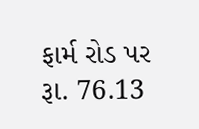ફાર્મ રોડ પર રૂા. 76.13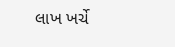લાખ ખર્ચે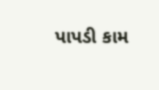પાપડી કામ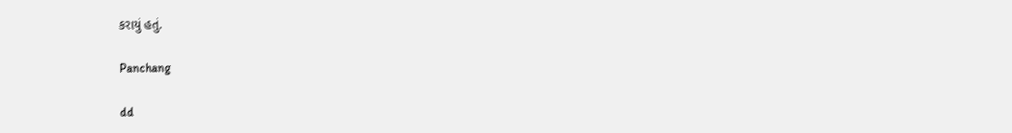કરાયું હતું.

Panchang

dd